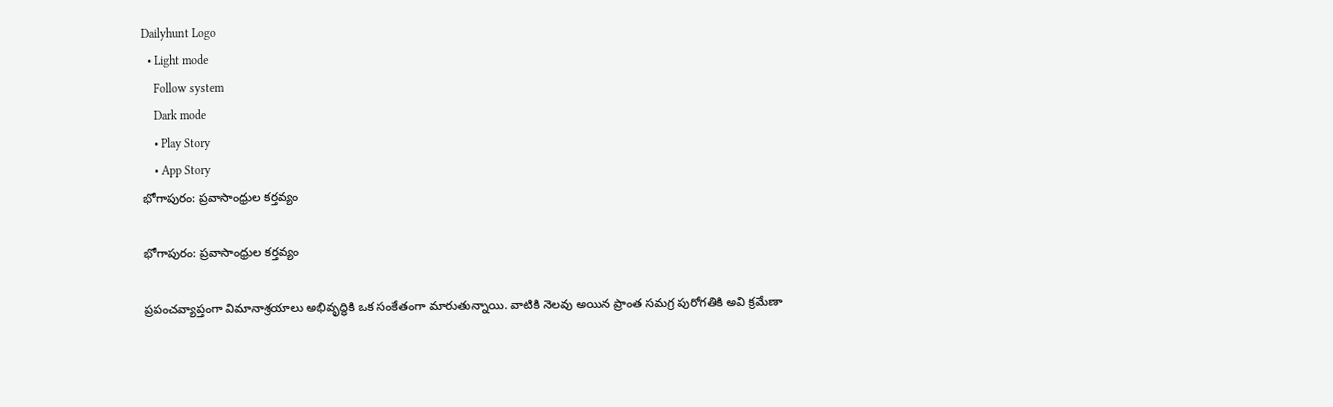Dailyhunt Logo
  • Light mode
    Follow system
    Dark mode
    • Play Story
    • App Story
భోగాపురం: ప్రవాసాంధ్రుల కర్తవ్యం

భోగాపురం: ప్రవాసాంధ్రుల కర్తవ్యం

ప్రపంచవ్యాప్తంగా విమానాశ్రయాలు అభివృద్ధికి ఒక సంకేతంగా మారుతున్నాయి. వాటికి నెలవు అయిన ప్రాంత సమగ్ర పురోగతికి అవి క్రమేణా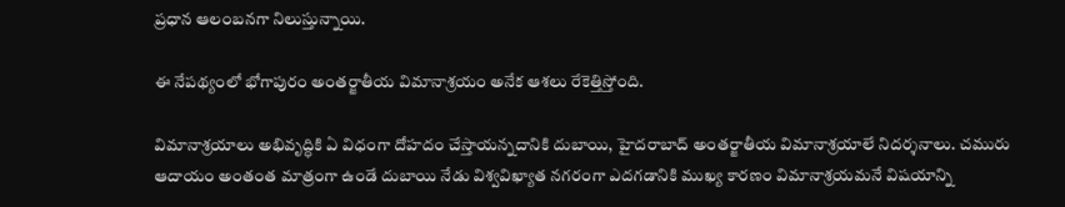ప్రధాన ఆలంబనగా నిలుస్తున్నాయి.

ఈ నేపథ్యంలో భోగాపురం అంతర్జాతీయ విమానాశ్రయం అనేక ఆశలు రేకెత్తిస్తోంది.

విమానాశ్రయాలు అభివృద్ధికి ఏ విధంగా దోహదం చేస్తాయన్నదానికి దుబాయి, హైదరాబాద్ అంతర్జాతీయ విమానాశ్రయాలే నిదర్శనాలు. చమురు ఆదాయం అంతంత మాత్రంగా ఉండే దుబాయి నేడు విశ్వవిఖ్యాత నగరంగా ఎదగడానికి ముఖ్య కారణం విమానాశ్రయమనే విషయాన్ని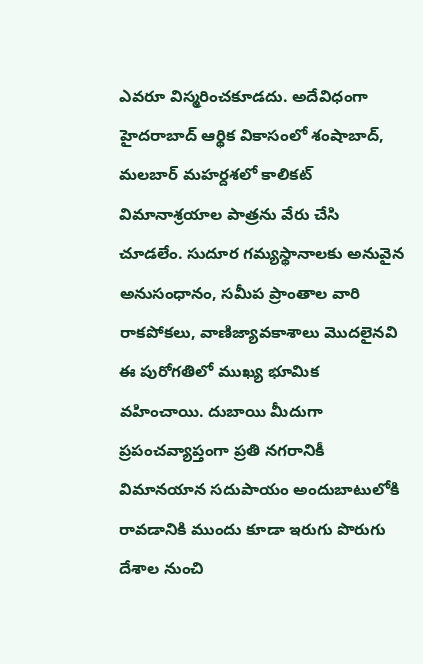ఎవరూ విస్మరించకూడదు. అదేవిధంగా హైదరాబాద్ ఆర్థిక వికాసంలో శంషాబాద్, మలబార్‌ మహర్దశలో కాలికట్ విమానాశ్రయాల పాత్రను వేరు చేసి చూడలేం. సుదూర గమ్యస్థానాలకు అనువైన అనుసంధానం, సమీప ప్రాంతాల వారి రాకపోకలు, వాణిజ్యావకాశాలు మొదలైనవి ఈ పురోగతిలో ముఖ్య భూమిక వహించాయి. దుబాయి మీదుగా ప్రపంచవ్యాప్తంగా ప్రతి నగరానికీ విమానయాన సదుపాయం అందుబాటులోకి రావడానికి ముందు కూడా ఇరుగు పొరుగు దేశాల నుంచి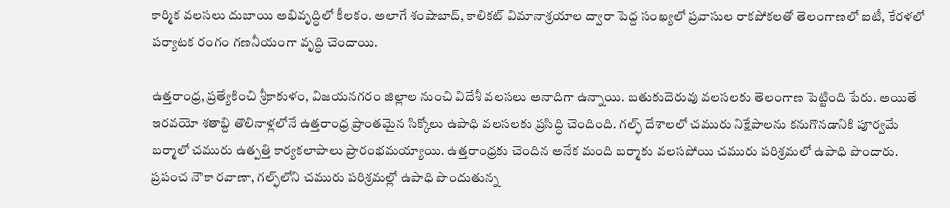కార్మిక వలసలు దుబాయి అభివృద్ధిలో కీలకం. అలాగే శంషాబాద్‌, కాలికట్ విమానాశ్రయాల ద్వారా పెద్ద సంఖ్యలో ప్రవాసుల రాకపోకలతో తెలంగాణలో ఐటీ, కేరళలో పర్యాటక రంగం గణనీయంగా వృద్ధి చెందాయి.

ఉత్తరాంధ్ర, ప్రత్యేకించి శ్రీకాకుళం, విజయనగరం జిల్లాల నుంచి విదేశీ వలసలు అనాదిగా ఉన్నాయి. బతుకుదెరువు వలసలకు తెలంగాణ పెట్టింది పేరు. అయితే ఇరవయో శతాబ్ది తొలినాళ్లలోనే ఉత్తరాంధ్ర ప్రాంతమైన సిక్కోలు ఉపాధి వలసలకు ప్రసిద్ధి చెందింది. గల్ఫ్ దేశాలలో చమురు నిక్షేపాలను కనుగొనడానికి పూర్వమే బర్మాలో చమురు ఉత్పత్తి కార్యకలాపాలు ప్రారంభమయ్యాయి. ఉత్తరాంధ్రకు చెందిన అనేక మంది బర్మాకు వలసపోయి చమురు పరిశ్రమలో ఉపాధి పొందారు. ప్రపంచ నౌకా రవాణా, గల్ఫ్‌లోని చమురు పరిశ్రమల్లో ఉపాధి పొందుతున్న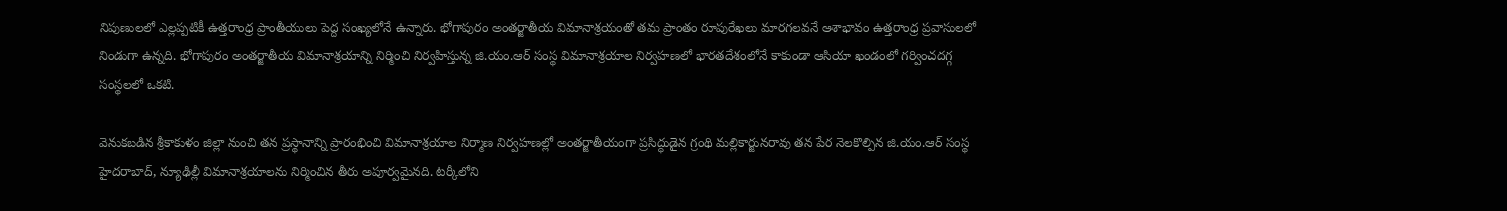నిపుణులలో ఎల్లప్పటికీ ఉత్తరాంధ్ర ప్రాంతీయులు పెద్ద సంఖ్యలోనే ఉన్నారు. భోగాపురం అంతర్జాతీయ విమానాశ్రయంతో తమ ప్రాంతం రూపురేఖలు మారగలవనే ఆశాభావం ఉత్తరాంధ్ర ప్రవాసులలో నిండుగా ఉన్నది. భోగాపురం అంతర్జాతీయ విమానాశ్రయాన్ని నిర్మించి నిర్వహిస్తున్న జి.యం.ఆర్ సంస్థ విమానాశ్రయాల నిర్వహణలో భారతదేశంలోనే కాకుండా ఆసియా ఖండంలో గర్వించదగ్గ సంస్థలలో ఒకటి.

వెనుకబడిన శ్రీకాకుళం జిల్లా నుంచి తన ప్రస్థానాన్ని ప్రారంభించి విమానాశ్రయాల నిర్మాణ నిర్వహణల్లో అంతర్జాతీయంగా ప్రసిద్ధుడైన గ్రంథి మల్లికార్జునరావు తన పేర నెలకొల్పిన జి.యం.ఆర్ సంస్థ హైదరాబాద్, న్యూఢిల్లీ విమానాశ్రయాలను నిర్మించిన తీరు అపూర్వమైనది. టర్కీలోని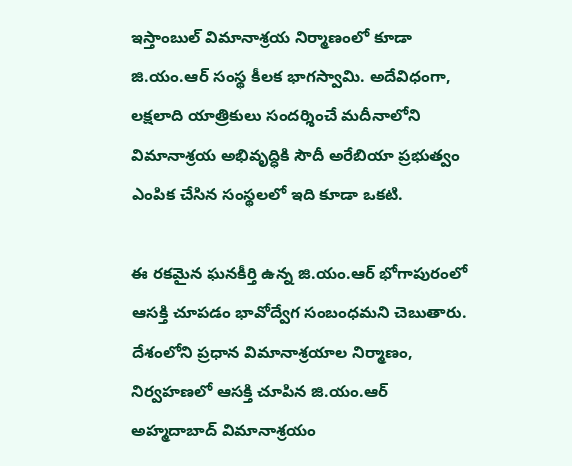ఇస్తాంబుల్ విమానాశ్రయ నిర్మాణంలో కూడా జి.యం.ఆర్ సంస్థ కీలక భాగస్వామి. అదేవిధంగా, లక్షలాది యాత్రికులు సందర్శించే మదీనాలోని విమానాశ్రయ అభివృద్ధికి సౌదీ అరేబియా ప్రభుత్వం ఎంపిక చేసిన సంస్థలలో ఇది కూడా ఒకటి.

ఈ రకమైన ఘనకీర్తి ఉన్న జి.యం.ఆర్ భోగాపురంలో ఆసక్తి చూపడం భావోద్వేగ సంబంధమని చెబుతారు. దేశంలోని ప్రధాన విమానాశ్రయాల నిర్మాణం, నిర్వహణలో ఆసక్తి చూపిన జి.యం.ఆర్ అహ్మదాబాద్ విమానాశ్రయం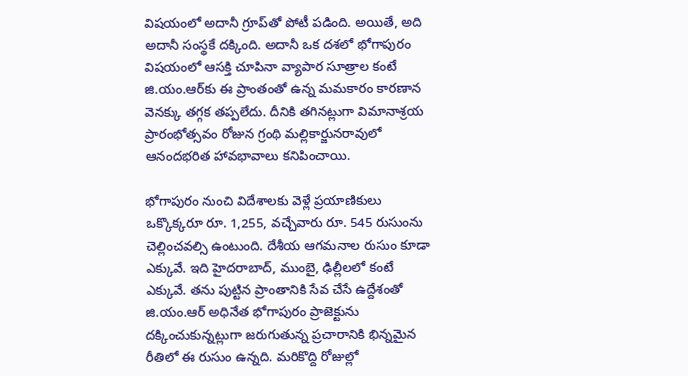విషయంలో అదానీ గ్రూప్‌తో పోటీ పడింది. అయితే, అది అదానీ సంస్థకే దక్కింది. అదానీ ఒక దశలో భోగాపురం విషయంలో ఆసక్తి చూపినా వ్యాపార సూత్రాల కంటే జి.యం.ఆర్‌కు ఈ ప్రాంతంతో ఉన్న మమకారం కారణాన వెనక్కు తగ్గక తప్పలేదు. దీనికి తగినట్లుగా విమానాశ్రయ ప్రారంభోత్సవం రోజున గ్రంథి మల్లికార్జునరావులో ఆనందభరిత హావభావాలు కనిపించాయి.

భోగాపురం నుంచి విదేశాలకు వెళ్లే ప్రయాణికులు ఒక్కొక్కరూ రూ. 1,255, వచ్చేవారు రూ. 545 రుసుంను చెల్లించవల్సి ఉంటుంది. దేశీయ ఆగమనాల రుసుం కూడా ఎక్కువే. ఇది హైదరాబాద్‌, ముంబై, ఢిల్లీలలో కంటే ఎక్కువే. తను పుట్టిన ప్రాంతానికి సేవ చేసే ఉద్దేశంతో జి.యం.ఆర్ అధినేత భోగాపురం ప్రాజెక్టును దక్కించుకున్నట్లుగా జరుగుతున్న ప్రచారానికి భిన్నమైన రీతిలో ఈ రుసుం ఉన్నది. మరికొద్ది రోజుల్లో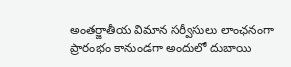అంతర్జాతీయ విమాన సర్వీసులు లాంఛనంగా ప్రారంభం కానుండగా అందులో దుబాయి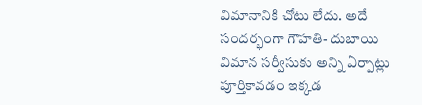విమానానికి చోటు లేదు. అదే సందర్భంగా గౌహతి- దుబాయి విమాన సర్వీసుకు అన్ని ఏర్పాట్లు పూర్తికావడం ఇక్కడ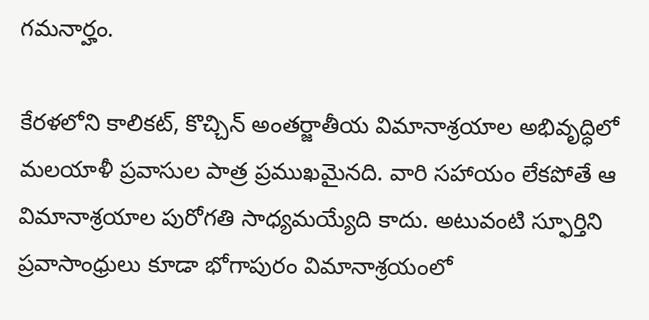గమనార్హం.

కేరళలోని కాలికట్, కొచ్చిన్ అంతర్జాతీయ విమానాశ్రయాల అభివృద్ధిలో మలయాళీ ప్రవాసుల పాత్ర ప్రముఖమైనది. వారి సహాయం లేకపోతే ఆ విమానాశ్రయాల పురోగతి సాధ్యమయ్యేది కాదు. అటువంటి స్ఫూర్తిని ప్రవాసాంధ్రులు కూడా భోగాపురం విమానాశ్రయంలో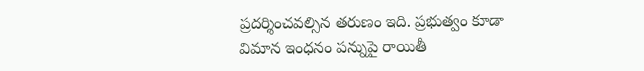ప్రదర్శించవల్సిన తరుణం ఇది. ప్రభుత్వం కూడా విమాన ఇంధనం పన్నుపై రాయితీ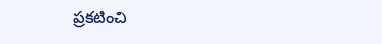ప్రకటించి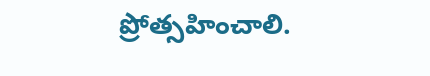ప్రోత్సహించాలి.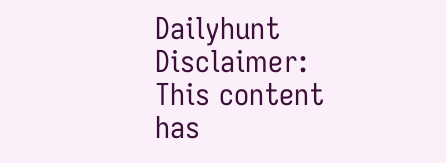Dailyhunt
Disclaimer: This content has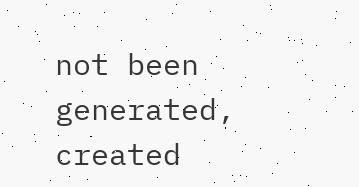not been generated, created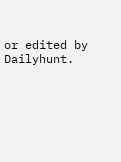or edited by Dailyhunt.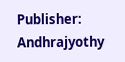Publisher: Andhrajyothy